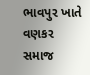ભાવપુર ખાતે વણકર સમાજ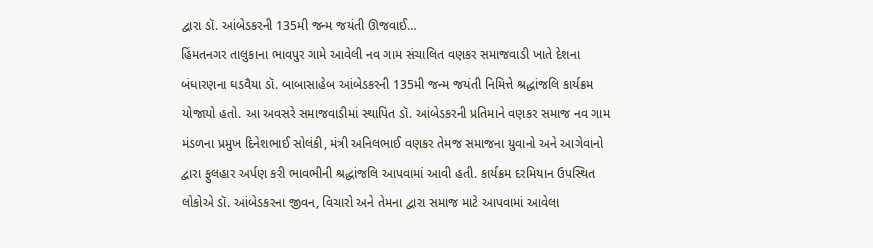દ્વારા ડૉ. આંબેડકરની 135મી જન્મ જયંતી ઊજવાઈ…
હિંમતનગર તાલુકાના ભાવપુર ગામે આવેલી નવ ગામ સંચાલિત વણકર સમાજવાડી ખાતે દેશના બંધારણના ઘડવૈયા ડૉ. બાબાસાહેબ આંબેડકરની 135મી જન્મ જયંતી નિમિત્તે શ્રદ્ધાંજલિ કાર્યક્રમ યોજાયો હતો. આ અવસરે સમાજવાડીમાં સ્થાપિત ડૉ. આંબેડકરની પ્રતિમાને વણકર સમાજ નવ ગામ મંડળના પ્રમુખ દિનેશભાઈ સોલંકી, મંત્રી અનિલભાઈ વણકર તેમજ સમાજના યુવાનો અને આગેવાનો દ્વારા ફુલહાર અર્પણ કરી ભાવભીની શ્રદ્ધાંજલિ આપવામાં આવી હતી. કાર્યક્રમ દરમિયાન ઉપસ્થિત લોકોએ ડૉ. આંબેડકરના જીવન, વિચારો અને તેમના દ્વારા સમાજ માટે આપવામાં આવેલા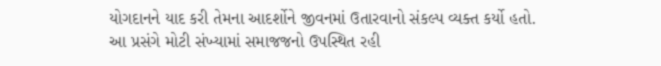યોગદાનને યાદ કરી તેમના આદર્શોને જીવનમાં ઉતારવાનો સંકલ્પ વ્યક્ત કર્યો હતો. આ પ્રસંગે મોટી સંખ્યામાં સમાજજનો ઉપસ્થિત રહી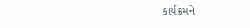કાર્યક્રમને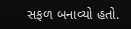સફળ બનાવ્યો હતો.